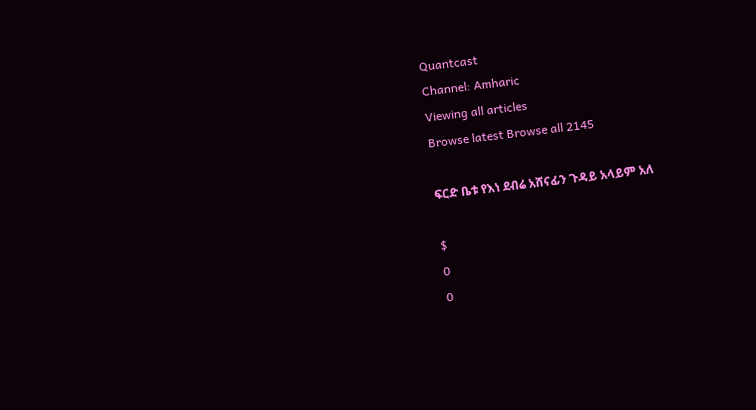Quantcast
Channel: Amharic
Viewing all articles
Browse latest Browse all 2145

ፍርድ ቤቱ የእነ ደብሬ አሸናፊን ጉዳይ አላይም አለ

$
0
0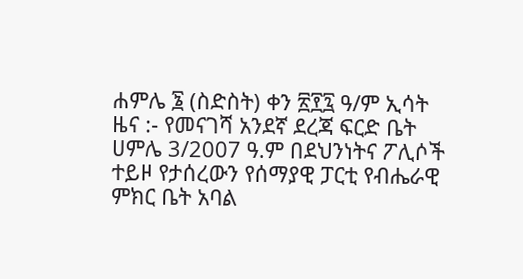ሐምሌ ፮ (ስድስት) ቀን ፳፻፯ ዓ/ም ኢሳት ዜና :- የመናገሻ አንደኛ ደረጃ ፍርድ ቤት ሀምሌ 3/2007 ዓ.ም በደህንነትና ፖሊሶች ተይዞ የታሰረውን የሰማያዊ ፓርቲ የብሔራዊ ምክር ቤት አባል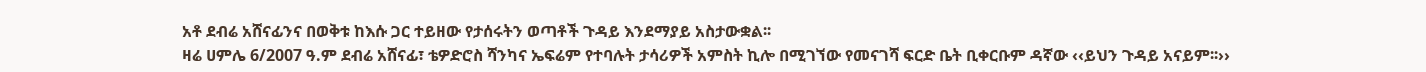አቶ ደብሬ አሸናፊንና በወቅቱ ከእሱ ጋር ተይዘው የታሰሩትን ወጣቶች ጉዳይ እንደማያይ አስታውቋል፡፡
ዛሬ ሀምሌ 6/2007 ዓ.ም ደብሬ አሸናፊ፣ ቴዎድሮስ ሻንካና ኤፍሬም የተባሉት ታሳሪዎች አምስት ኪሎ በሚገኘው የመናገሻ ፍርድ ቤት ቢቀርቡም ዳኛው ‹‹ይህን ጉዳይ አናይም፡፡››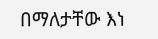በማለታቸው እነ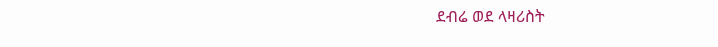ደብሬ ወደ ላዛሪስት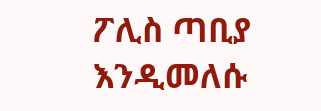ፖሊስ ጣቢያ እንዲመለሱ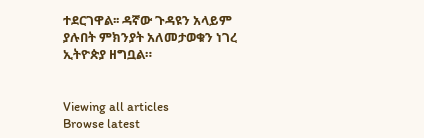ተደርገዋል፡፡ ዳኛው ጉዳዩን አላይም ያሉበት ምክንያት አለመታወቁን ነገረ ኢትዮጵያ ዘግቧል።


Viewing all articles
Browse latest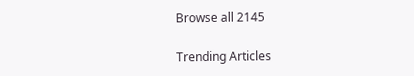Browse all 2145

Trending Articles